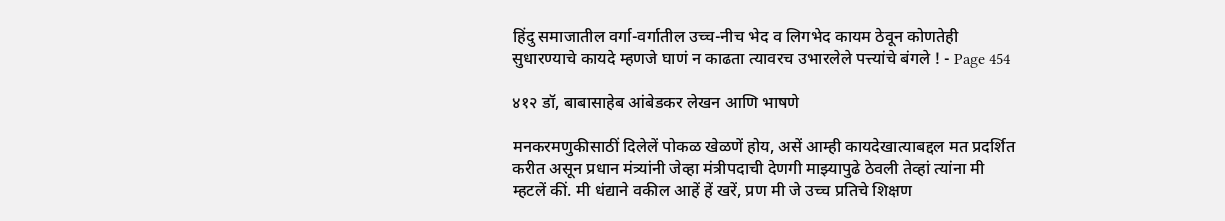हिंदु समाजातील वर्गा-वर्गातील उच्च-नीच भेद व लिगभेद कायम ठेवून कोणतेही सुधारण्याचे कायदे म्हणजे घाणं न काढता त्यावरच उभारलेले पत्त्यांचे बंगले ! - Page 454

४१२ डॉ, बाबासाहेब आंबेडकर लेखन आणि भाषणे

मनकरमणुकीसाठीं दिलेलें पोकळ खेळणें होय, असें आम्ही कायदेखात्याबद्दल मत प्रदर्शित करीत असून प्रधान मंत्र्यांनी जेव्हा मंत्रीपदाची देणगी माझ्यापुढे ठेवली तेव्हां त्यांना मी म्हटलें कीं. मी धंद्याने वकील आहें हें खरें, प्रण मी जे उच्च प्रतिचे शिक्षण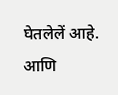घेतलेलें आहे. आणि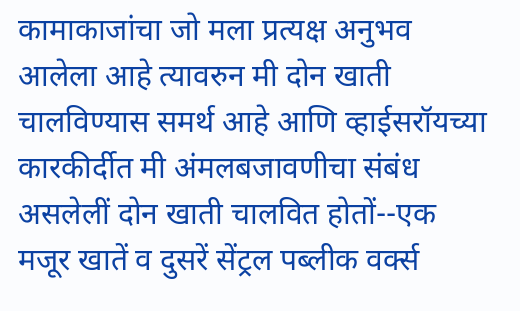कामाकाजांचा जो मला प्रत्यक्ष अनुभव आलेला आहे त्यावरुन मी दोन खाती चालविण्यास समर्थ आहे आणि व्हाईसरॉयच्या कारकीर्दीत मी अंमलबजावणीचा संबंध असलेलीं दोन खाती चालवित होतों--एक मजूर खातें व दुसरें सेंट्रल पब्लीक वर्क्स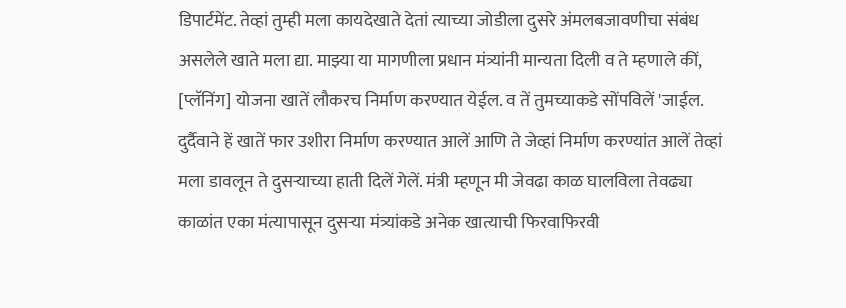डिपार्टमेंट. तेव्हां तुम्ही मला कायदेखाते देतां त्याच्या जोडीला दुसरे अंमलबजावणीचा संबंध असलेले खाते मला द्या. माझ्या या मागणीला प्रधान मंत्र्यांनी मान्यता दिली व ते म्हणाले कीं, [प्लॅनिंग] योजना खातें लौकरच निर्माण करण्यात येईल. व तें तुमच्याकडे सोंपविलें 'जाईल. दुर्दैवाने हें खातें फार उशीरा निर्माण करण्यात आलें आणि ते जेव्हां निर्माण करण्यांत आलें तेव्हां मला डावलून ते दुसऱ्याच्या हाती दिलें गेलें. मंत्री म्हणून मी जेवढा काळ घालविला तेवढ्या काळांत एका मंत्यापासून दुसऱ्या मंत्र्यांकडे अनेक खात्याची फिरवाफिरवी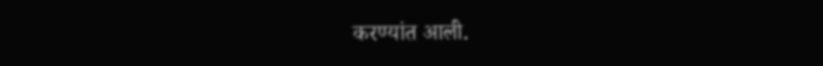करण्यांत आली.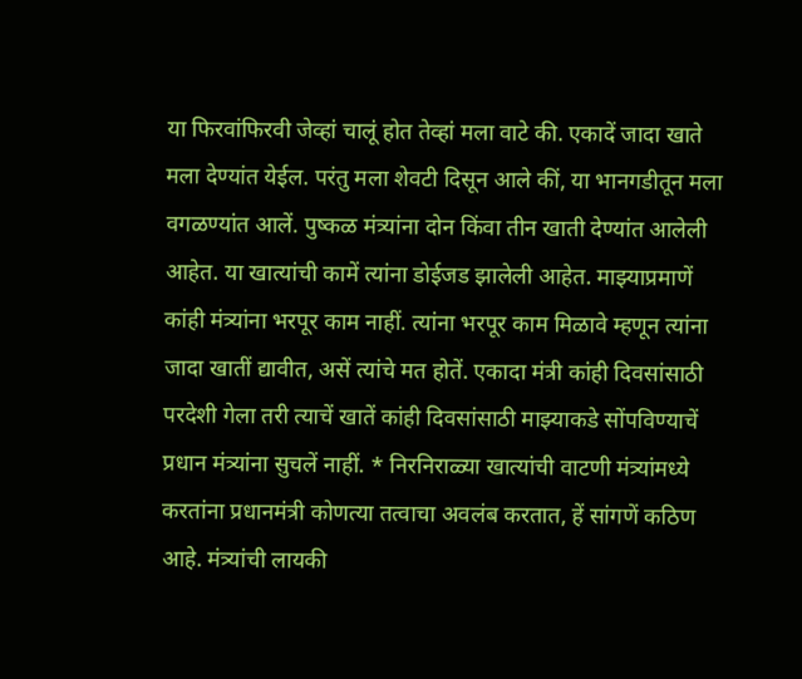या फिरवांफिरवी जेव्हां चालूं होत तेव्हां मला वाटे की. एकादें जादा खाते मला देण्यांत येईल. परंतु मला शेवटी दिसून आले कीं, या भानगडीतून मला वगळण्यांत आलें. पुष्कळ मंत्र्यांना दोन किंवा तीन खाती देण्यांत आलेली आहेत. या खात्यांची कामें त्यांना डोईजड झालेली आहेत. माझ्याप्रमाणें कांही मंत्र्यांना भरपूर काम नाहीं. त्यांना भरपूर काम मिळावे म्हणून त्यांना जादा खातीं द्यावीत, असें त्यांचे मत होतें. एकादा मंत्री कांही दिवसांसाठी परदेशी गेला तरी त्याचें खातें कांही दिवसांसाठी माझ्याकडे सोंपविण्याचें प्रधान मंत्र्यांना सुचलें नाहीं. * निरनिराळ्या खात्यांची वाटणी मंत्र्यांमध्ये करतांना प्रधानमंत्री कोणत्या तत्वाचा अवलंब करतात, हें सांगणें कठिण आहे. मंत्र्यांची लायकी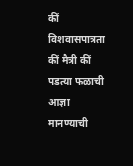कीं विशवासपात्रता कीं मैत्री कीं पडत्या फळाची आज्ञा मानण्याची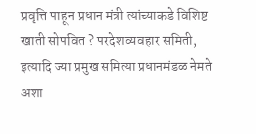प्रवृत्ति पाहून प्रधान मंत्री त्यांच्याकडे विशिष्ट खाती सोपवित ? परदेशव्यवहार समिती, इत्यादि ज्या प्रमुख समित्या प्रधानमंडळ नेमते अशा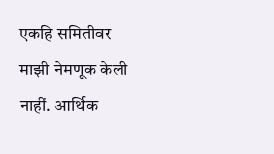एकहि समितीवर माझी नेमणूक केली नाहीं. आर्थिक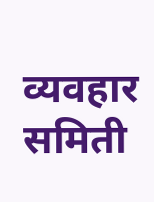व्यवहार समिती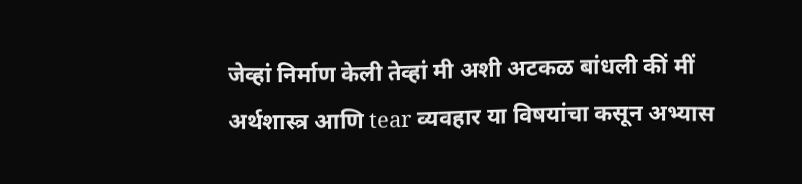जेव्हां निर्माण केली तेव्हां मी अशी अटकळ बांधली कीं मीं अर्थशास्त्र आणि tear व्यवहार या विषयांचा कसून अभ्यास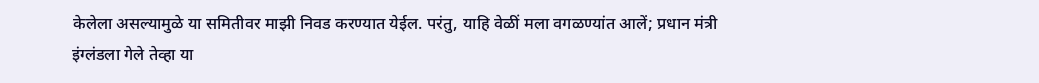केलेला असल्यामुळे या समितीवर माझी निवड करण्यात येईल. परंतु, याहि वेळीं मला वगळण्यांत आलें; प्रधान मंत्री इंग्लंडला गेले तेव्हा या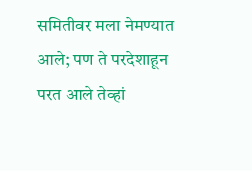समितीवर मला नेमण्यात आले; पण ते परदेशाहून परत आले तेव्हां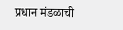प्रधान मंडळाची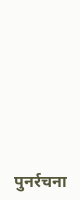पुनर्रचना